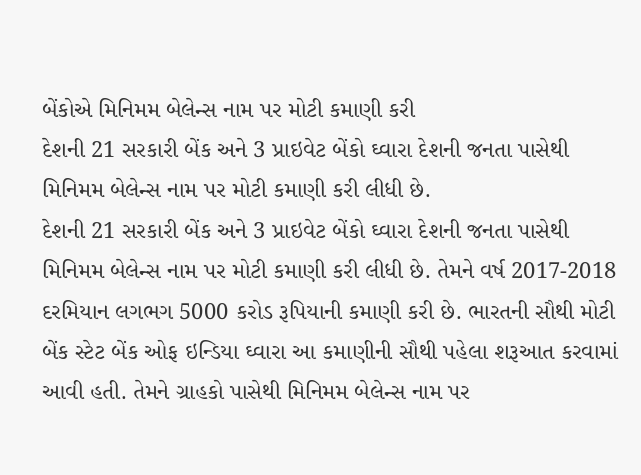બેંકોએ મિનિમમ બેલેન્સ નામ પર મોટી કમાણી કરી
દેશની 21 સરકારી બેંક અને 3 પ્રાઇવેટ બેંકો ઘ્વારા દેશની જનતા પાસેથી મિનિમમ બેલેન્સ નામ પર મોટી કમાણી કરી લીધી છે.
દેશની 21 સરકારી બેંક અને 3 પ્રાઇવેટ બેંકો ઘ્વારા દેશની જનતા પાસેથી મિનિમમ બેલેન્સ નામ પર મોટી કમાણી કરી લીધી છે. તેમને વર્ષ 2017-2018 દરમિયાન લગભગ 5000 કરોડ રૂપિયાની કમાણી કરી છે. ભારતની સૌથી મોટી બેંક સ્ટેટ બેંક ઓફ ઇન્ડિયા ઘ્વારા આ કમાણીની સૌથી પહેલા શરૂઆત કરવામાં આવી હતી. તેમને ગ્રાહકો પાસેથી મિનિમમ બેલેન્સ નામ પર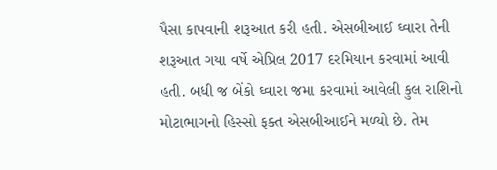પૈસા કાપવાની શરૂઆત કરી હતી. એસબીઆઈ ઘ્વારા તેની શરૂઆત ગયા વર્ષે એપ્રિલ 2017 દરમિયાન કરવામાં આવી હતી. બધી જ બેંકો ઘ્વારા જમા કરવામાં આવેલી કુલ રાશિનો મોટાભાગનો હિસ્સો ફક્ત એસબીઆઈને મળ્યો છે. તેમ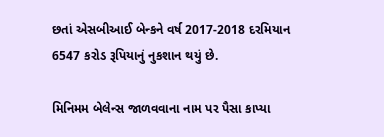છતાં એસબીઆઈ બેન્કને વર્ષ 2017-2018 દરમિયાન 6547 કરોડ રૂપિયાનું નુકશાન થયું છે.

મિનિમમ બેલેન્સ જાળવવાના નામ પર પૈસા કાપ્યા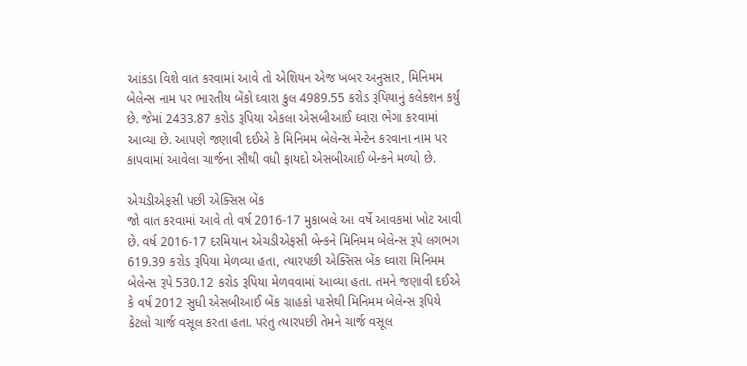આંકડા વિશે વાત કરવામાં આવે તો એશિયન એજ ખબર અનુસાર, મિનિમમ બેલેન્સ નામ પર ભારતીય બેંકો ઘ્વારા કુલ 4989.55 કરોડ રૂપિયાનું કલેક્શન કર્યું છે. જેમાં 2433.87 કરોડ રૂપિયા એકલા એસબીઆઈ ઘ્વારા ભેગા કરવામાં આવ્યા છે. આપણે જણાવી દઈએ કે મિનિમમ બેલેન્સ મેન્ટેન કરવાના નામ પર કાપવામાં આવેલા ચાર્જના સૌથી વધી ફાયદો એસબીઆઈ બેન્કને મળ્યો છે.

એચડીએફસી પછી એક્સિસ બેંક
જો વાત કરવામાં આવે તો વર્ષ 2016-17 મુકાબલે આ વર્ષે આવકમાં ખોટ આવી છે. વર્ષ 2016-17 દરમિયાન એચડીએફસી બેન્કને મિનિમમ બેલેન્સ રૂપે લગભગ 619.39 કરોડ રૂપિયા મેળવ્યા હતા, ત્યારપછી એક્સિસ બેંક ઘ્વારા મિનિમમ બેલેન્સ રૂપે 530.12 કરોડ રૂપિયા મેળવવામાં આવ્યા હતા. તમને જણાવી દઈએ કે વર્ષ 2012 સુધી એસબીઆઈ બેંક ગ્રાહકો પાસેથી મિનિમમ બેલેન્સ રૂપિયે કેટલો ચાર્જ વસૂલ કરતા હતા. પરંતુ ત્યારપછી તેમને ચાર્જ વસૂલ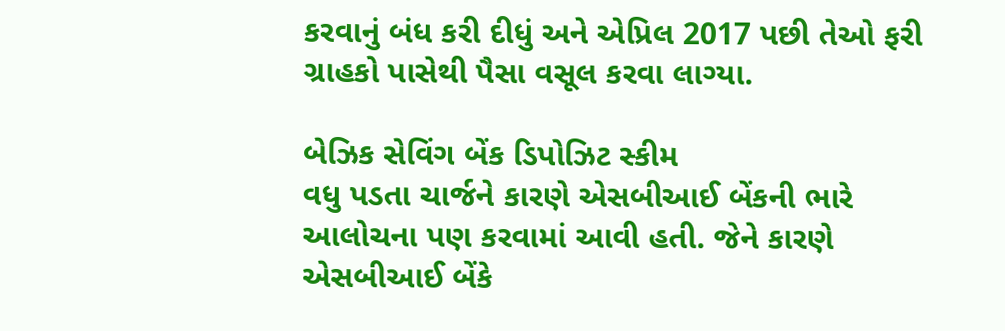કરવાનું બંધ કરી દીધું અને એપ્રિલ 2017 પછી તેઓ ફરી ગ્રાહકો પાસેથી પૈસા વસૂલ કરવા લાગ્યા.

બેઝિક સેવિંગ બેંક ડિપોઝિટ સ્કીમ
વધુ પડતા ચાર્જને કારણે એસબીઆઈ બેંકની ભારે આલોચના પણ કરવામાં આવી હતી. જેને કારણે એસબીઆઈ બેંકે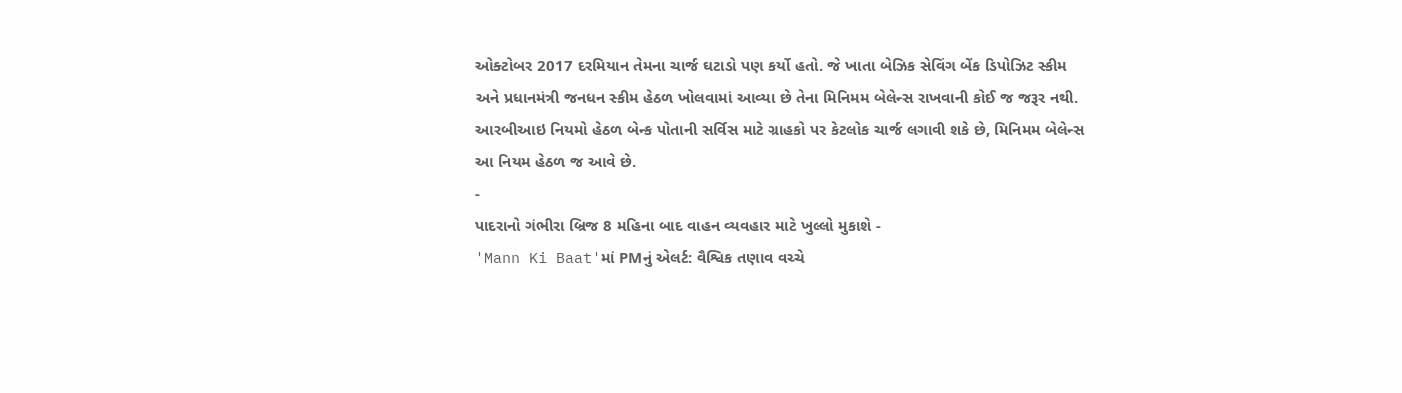ઓક્ટોબર 2017 દરમિયાન તેમના ચાર્જ ઘટાડો પણ કર્યો હતો. જે ખાતા બેઝિક સેવિંગ બેંક ડિપોઝિટ સ્કીમ અને પ્રધાનમંત્રી જનધન સ્કીમ હેઠળ ખોલવામાં આવ્યા છે તેના મિનિમમ બેલેન્સ રાખવાની કોઈ જ જરૂર નથી. આરબીઆઇ નિયમો હેઠળ બેન્ક પોતાની સર્વિસ માટે ગ્રાહકો પર કેટલોક ચાર્જ લગાવી શકે છે, મિનિમમ બેલેન્સ આ નિયમ હેઠળ જ આવે છે.
-
પાદરાનો ગંભીરા બ્રિજ 8 મહિના બાદ વાહન વ્યવહાર માટે ખુલ્લો મુકાશે -
'Mann Ki Baat'માં PMનું એલર્ટ: વૈશ્વિક તણાવ વચ્ચે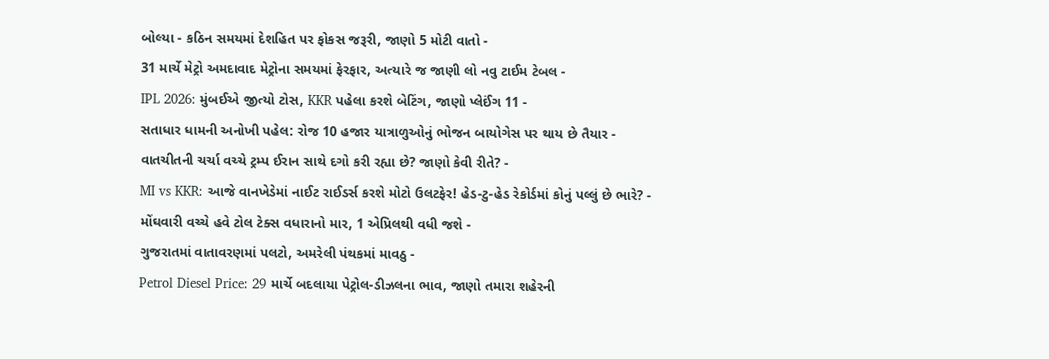બોલ્યા - કઠિન સમયમાં દેશહિત પર ફોકસ જરૂરી, જાણો 5 મોટી વાતો -
31 માર્ચે મેટ્રો અમદાવાદ મેટ્રોના સમયમાં ફેરફાર, અત્યારે જ જાણી લો નવુ ટાઈમ ટેબલ -
IPL 2026: મુંબઈએ જીત્યો ટોસ, KKR પહેલા કરશે બેટિંગ, જાણો પ્લેઈંગ 11 -
સતાધાર ધામની અનોખી પહેલ: રોજ 10 હજાર યાત્રાળુઓનું ભોજન બાયોગેસ પર થાય છે તૈયાર -
વાતચીતની ચર્ચા વચ્ચે ટ્રમ્પ ઈરાન સાથે દગો કરી રહ્યા છે? જાણો કેવી રીતે? -
MI vs KKR: આજે વાનખેડેમાં નાઈટ રાઈડર્સ કરશે મોટો ઉલટફેર! હેડ-ટુ-હેડ રેકોર્ડમાં કોનું પલ્લું છે ભારે? -
મોંઘવારી વચ્ચે હવે ટોલ ટેક્સ વધારાનો માર, 1 એપ્રિલથી વધી જશે -
ગુજરાતમાં વાતાવરણમાં પલટો, અમરેલી પંથકમાં માવઠુ -
Petrol Diesel Price: 29 માર્ચે બદલાયા પેટ્રોલ-ડીઝલના ભાવ, જાણો તમારા શહેરની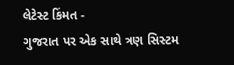લેટેસ્ટ કિંમત -
ગુજરાત પર એક સાથે ત્રણ સિસ્ટમ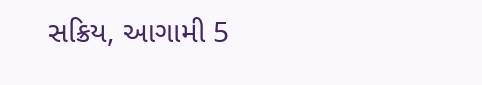સક્રિય, આગામી 5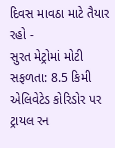દિવસ માવઠા માટે તૈયાર રહો -
સુરત મેટ્રોમાં મોટી સફળતા: 8.5 કિમી એલિવેટેડ કોરિડોર પર ટ્રાયલ રન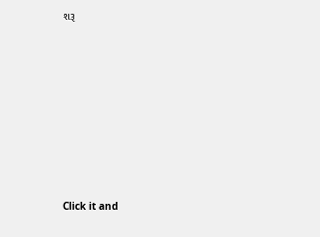શરૂ









Click it and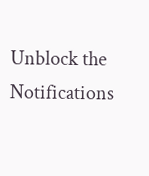Unblock the Notifications